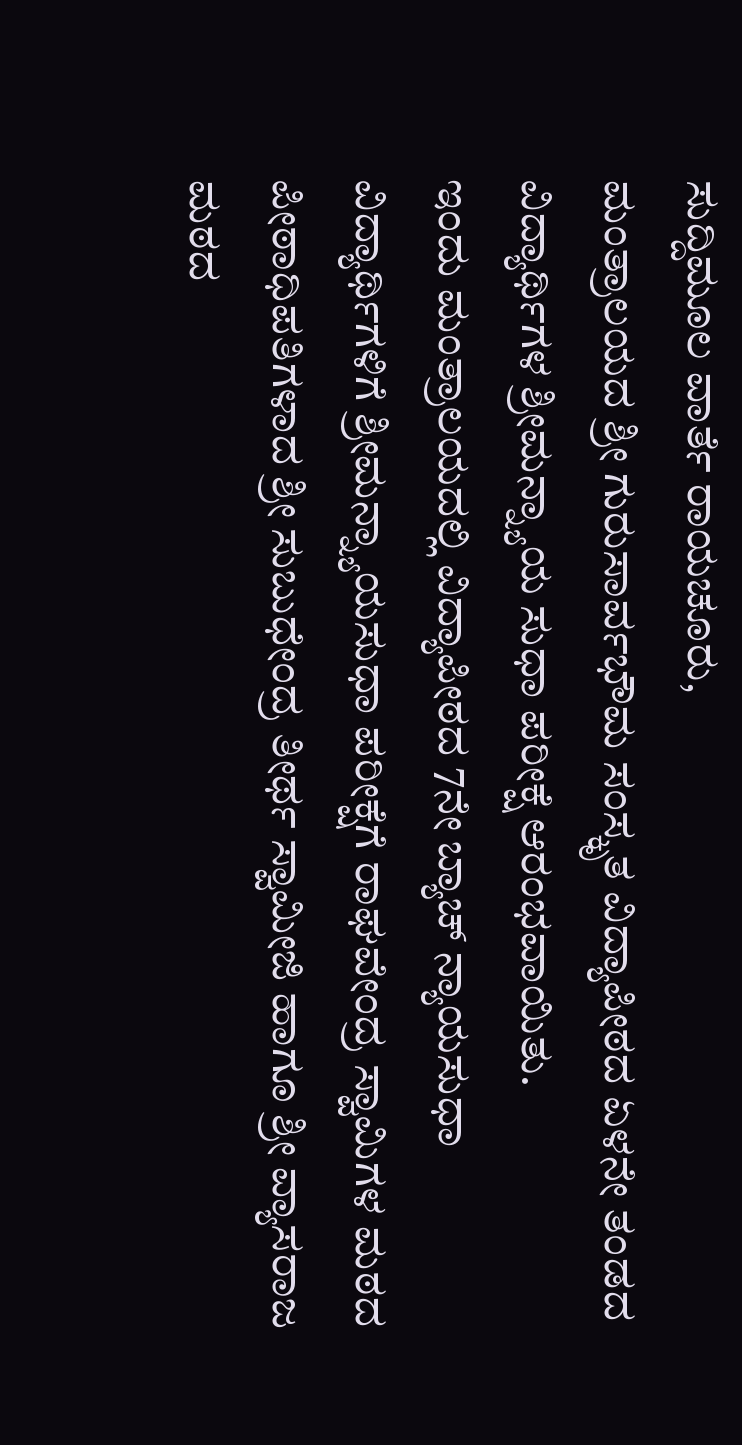ಸುದ್ದಿಮೂಲ ವಾರ್ತೆ ರಾಯಚೂರು,
ಮಂತ್ರಾಲಯದ ಶ್ರೀ ಗುರುಸಾರ್ವಭೌಮ ಸಂಸ್ಕೃತ ವಿದ್ಯಾಪೀಠದ ಏಳನೇ ತಂಡದ ವಿದ್ಯಾರ್ಥಿಗಳ ಶ್ರೀಮನ್ನ್ಯಾಯ ಸುಧಾ ಪರೀಕ್ಷೆ ಆರಂಭವಾಯಿತು.
ಇಂದು ಮಂತ್ರಾಲಯದಲ್ಲಿ ವಿದ್ಯಾಪೀಠದ 7ನೇ ಬ್ಯಾಚ್ ನ್ಯಾಯಸುಧಾ ವಿದ್ಯಾರ್ಥಿಗಳಿಗೆ ಶ್ರೀಮನ್ನ್ಯಾಯಸುಧಾ ಪರೀಕ್ಷೆಗೆ ರಾಘವೇಂದ್ರ ಸ್ವಾಮಿಗಳ ಮಠದ ಪೀಠಾಧಿಪತಿಗಳಾದ ಶ್ರೀ ಸುಬುಧೇಂದ್ರ ತೀರ್ಥ ಸ್ವಾಮೀಜಿ ಹಾಗೂ ಶ್ರೀ ವ್ಯಾಸರಾಜ ಮಠದ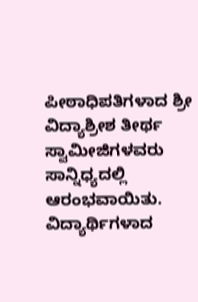ಪೀಠಾಧಿಪತಿಗಳಾದ ಶ್ರೀ ವಿದ್ಯಾಶ್ರೀಶ ತೀರ್ಥ ಸ್ವಾಮೀಜಿಗಳವರು ಸಾನ್ನಿಧ್ಯದಲ್ಲಿ ಆರಂಭವಾಯಿತು.
ವಿದ್ಯಾರ್ಥಿಗಳಾದ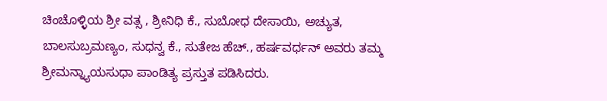ಚಿಂಚೊಳ್ಳಿಯ ಶ್ರೀ ವತ್ಸ , ಶ್ರೀನಿಧಿ ಕೆ., ಸುಬೋಧ ದೇಸಾಯಿ, ಅಚ್ಯುತ, ಬಾಲಸುಬ್ರಮಣ್ಯಂ, ಸುಧನ್ವ ಕೆ., ಸುತೇಜ ಹೆಚ್., ಹರ್ಷವರ್ಧನ್ ಅವರು ತಮ್ಮ ಶ್ರೀಮನ್ನ್ಯಾಯಸುಧಾ ಪಾಂಡಿತ್ಯ ಪ್ರಸ್ತುತ ಪಡಿಸಿದರು.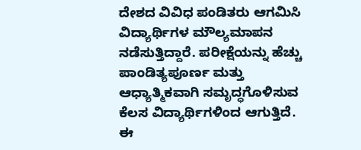ದೇಶದ ವಿವಿಧ ಪಂಡಿತರು ಆಗಮಿಸಿ ವಿದ್ಯಾರ್ಥಿಗಳ ಮೌಲ್ಯಮಾಪನ ನಡೆಸುತ್ತಿದ್ದಾರೆ. ಪರೀಕ್ಷೆಯನ್ನು ಹೆಚ್ಚು ಪಾಂಡಿತ್ಯಪೂರ್ಣ ಮತ್ತು ಆಧ್ಯಾತ್ಮಿಕವಾಗಿ ಸಮೃದ್ಧಗೊಳಿಸುವ ಕೆಲಸ ವಿದ್ಯಾರ್ಥಿಗಳಿಂದ ಆಗುತ್ತಿದೆ.
ಈ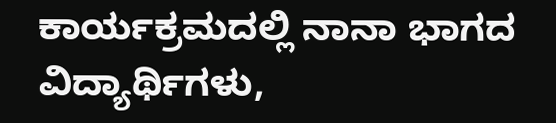ಕಾರ್ಯಕ್ರಮದಲ್ಲಿ ನಾನಾ ಭಾಗದ ವಿದ್ಯಾರ್ಥಿಗಳು,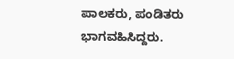ಪಾಲಕರು, ಪಂಡಿತರು ಭಾಗವಹಿಸಿದ್ದರು.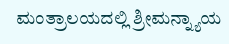ಮಂತ್ರಾಲಯದಲ್ಲಿ ಶ್ರೀಮನ್ನ್ಯಾಯ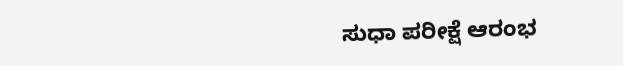ಸುಧಾ ಪರೀಕ್ಷೆ ಆರಂಭ